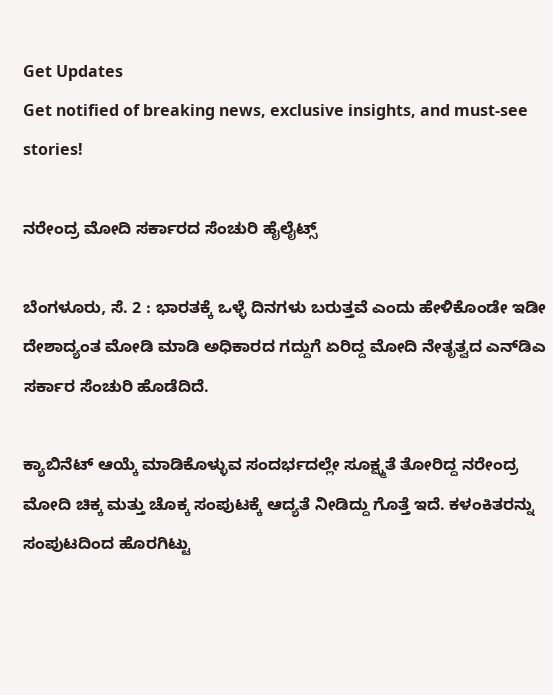Get Updates
Get notified of breaking news, exclusive insights, and must-see stories!

ನರೇಂದ್ರ ಮೋದಿ ಸರ್ಕಾರದ ಸೆಂಚುರಿ ಹೈಲೈಟ್ಸ್‌

ಬೆಂಗಳೂರು, ಸೆ. 2 : ಭಾರತಕ್ಕೆ ಒಳ್ಳೆ ದಿನಗಳು ಬರುತ್ತವೆ ಎಂದು ಹೇಳಿಕೊಂಡೇ ಇಡೀ ದೇಶಾದ್ಯಂತ ಮೋಡಿ ಮಾಡಿ ಅಧಿಕಾರದ ಗದ್ದುಗೆ ಏರಿದ್ದ ಮೋದಿ ನೇತೃತ್ವದ ಎನ್‌ಡಿಎ ಸರ್ಕಾರ ಸೆಂಚುರಿ ಹೊಡೆದಿದೆ.

ಕ್ಯಾಬಿನೆಟ್‌ ಆಯ್ಕೆ ಮಾಡಿಕೊಳ್ಳುವ ಸಂದರ್ಭದಲ್ಲೇ ಸೂಕ್ಷ್ಮತೆ ತೋರಿದ್ದ ನರೇಂದ್ರ ಮೋದಿ ಚಿಕ್ಕ ಮತ್ತು ಚೊಕ್ಕ ಸಂಪುಟಕ್ಕೆ ಆದ್ಯತೆ ನೀಡಿದ್ದು ಗೊತ್ತೆ ಇದೆ. ಕಳಂಕಿತರನ್ನು ಸಂಪುಟದಿಂದ ಹೊರಗಿಟ್ಟು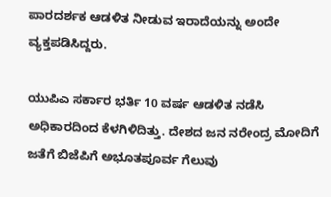ಪಾರದರ್ಶಕ ಆಡಳಿತ ನೀಡುವ ಇರಾದೆಯನ್ನು ಅಂದೇ ವ್ಯಕ್ತಪಡಿಸಿದ್ದರು.

ಯುಪಿಎ ಸರ್ಕಾರ ಭರ್ತಿ 10 ವರ್ಷ ಆಡಳಿತ ನಡೆಸಿ ಅಧಿಕಾರದಿಂದ ಕೆಳಗಿಳಿದಿತ್ತು. ದೇಶದ ಜನ ನರೇಂದ್ರ ಮೋದಿಗೆ ಜತೆಗೆ ಬಿಜೆಪಿಗೆ ಅಭೂತಪೂರ್ವ ಗೆಲುವು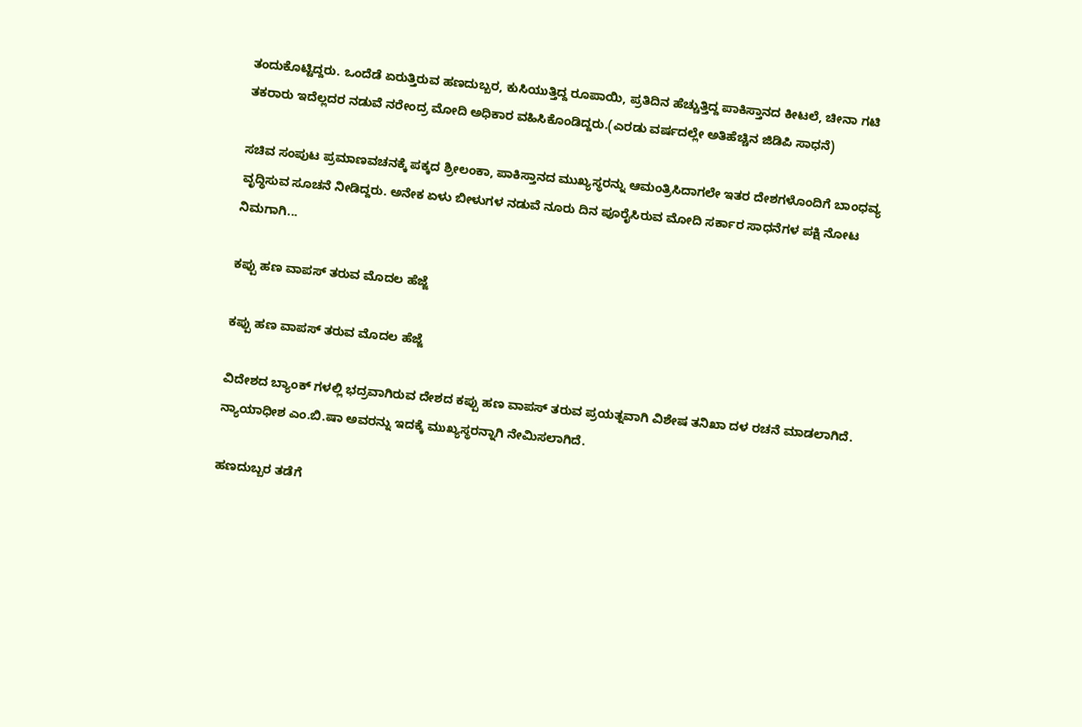ತಂದುಕೊಟ್ಟಿದ್ದರು. ಒಂದೆಡೆ ಏರುತ್ತಿರುವ ಹಣದುಬ್ಬರ, ಕುಸಿಯುತ್ತಿದ್ದ ರೂಪಾಯಿ, ಪ್ರತಿದಿನ ಹೆಚ್ಚುತ್ತಿದ್ದ ಪಾಕಿಸ್ತಾನದ ಕೀಟಲೆ, ಚೀನಾ ಗಟಿ ತಕರಾರು ಇದೆಲ್ಲದರ ನಡುವೆ ನರೇಂದ್ರ ಮೋದಿ ಅಧಿಕಾರ ವಹಿಸಿಕೊಂಡಿದ್ದರು.(ಎರಡು ವರ್ಷದಲ್ಲೇ ಅತಿಹೆಚ್ಚಿನ ಜಿಡಿಪಿ ಸಾಧನೆ)

ಸಚಿವ ಸಂಪುಟ ಪ್ರಮಾಣವಚನಕ್ಕೆ ಪಕ್ಕದ ಶ್ರೀಲಂಕಾ, ಪಾಕಿಸ್ತಾನದ ಮುಖ್ಯಸ್ಥರನ್ನು ಆಮಂತ್ರಿಸಿದಾಗಲೇ ಇತರ ದೇಶಗಳೊಂದಿಗೆ ಬಾಂಧವ್ಯ ವೃದ್ಧಿಸುವ ಸೂಚನೆ ನೀಡಿದ್ದರು. ಅನೇಕ ಏಳು ಬೀಳುಗಳ ನಡುವೆ ನೂರು ದಿನ ಪೂರೈಸಿರುವ ಮೋದಿ ಸರ್ಕಾರ ಸಾಧನೆಗಳ ಪಕ್ಷಿ ನೋಟ ನಿಮಗಾಗಿ...

ಕಪ್ಪು ಹಣ ವಾಪಸ್‌ ತರುವ ಮೊದಲ ಹೆಜ್ಜೆ

ಕಪ್ಪು ಹಣ ವಾಪಸ್‌ ತರುವ ಮೊದಲ ಹೆಜ್ಜೆ

ವಿದೇಶದ ಬ್ಯಾಂಕ್‌ ಗಳಲ್ಲಿ ಭದ್ರವಾಗಿರುವ ದೇಶದ ಕಪ್ಪು ಹಣ ವಾಪಸ್‌ ತರುವ ಪ್ರಯತ್ನವಾಗಿ ವಿಶೇಷ ತನಿಖಾ ದಳ ರಚನೆ ಮಾಡಲಾಗಿದೆ. ನ್ಯಾಯಾಧೀಶ ಎಂ.ಬಿ.ಷಾ ಅವರನ್ನು ಇದಕ್ಕೆ ಮುಖ್ಯಸ್ಥರನ್ನಾಗಿ ನೇಮಿಸಲಾಗಿದೆ.

ಹಣದುಬ್ಬರ ತಡೆಗೆ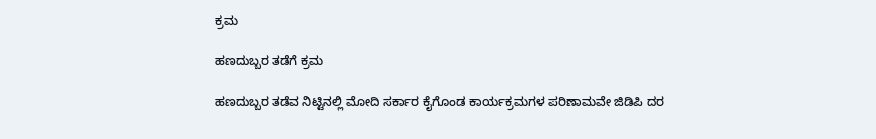ಕ್ರಮ

ಹಣದುಬ್ಬರ ತಡೆಗೆ ಕ್ರಮ

ಹಣದುಬ್ಬರ ತಡೆವ ನಿಟ್ಟಿನಲ್ಲಿ ಮೋದಿ ಸರ್ಕಾರ ಕೈಗೊಂಡ ಕಾರ್ಯಕ್ರಮಗಳ ಪರಿಣಾಮವೇ ಜಿಡಿಪಿ ದರ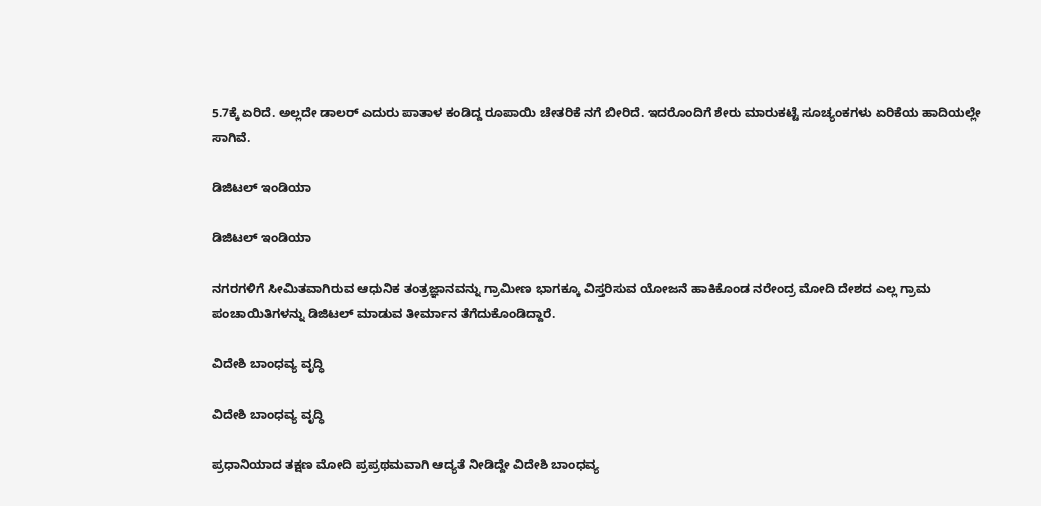5.7ಕ್ಕೆ ಏರಿದೆ. ಅಲ್ಲದೇ ಡಾಲರ್‌ ಎದುರು ಪಾತಾಳ ಕಂಡಿದ್ದ ರೂಪಾಯಿ ಚೇತರಿಕೆ ನಗೆ ಬೀರಿದೆ. ಇದರೊಂದಿಗೆ ಶೇರು ಮಾರುಕಟ್ಟೆ ಸೂಚ್ಯಂಕಗಳು ಏರಿಕೆಯ ಹಾದಿಯಲ್ಲೇ ಸಾಗಿವೆ.

ಡಿಜಿಟಲ್‌ ಇಂಡಿಯಾ

ಡಿಜಿಟಲ್‌ ಇಂಡಿಯಾ

ನಗರಗಳಿಗೆ ಸೀಮಿತವಾಗಿರುವ ಆಧುನಿಕ ತಂತ್ರಜ್ಞಾನವನ್ನು ಗ್ರಾಮೀಣ ಭಾಗಕ್ಕೂ ವಿಸ್ತರಿಸುವ ಯೋಜನೆ ಹಾಕಿಕೊಂಡ ನರೇಂದ್ರ ಮೋದಿ ದೇಶದ ಎಲ್ಲ ಗ್ರಾಮ ಪಂಚಾಯಿತಿಗಳನ್ನು ಡಿಜಿಟಲ್‌ ಮಾಡುವ ತೀರ್ಮಾನ ತೆಗೆದುಕೊಂಡಿದ್ದಾರೆ.

ವಿದೇಶಿ ಬಾಂಧವ್ಯ ವೃದ್ಧಿ

ವಿದೇಶಿ ಬಾಂಧವ್ಯ ವೃದ್ಧಿ

ಪ್ರಧಾನಿಯಾದ ತಕ್ಷಣ ಮೋದಿ ಪ್ರಪ್ರಥಮವಾಗಿ ಆದ್ಯತೆ ನೀಡಿದ್ದೇ ವಿದೇಶಿ ಬಾಂಧವ್ಯ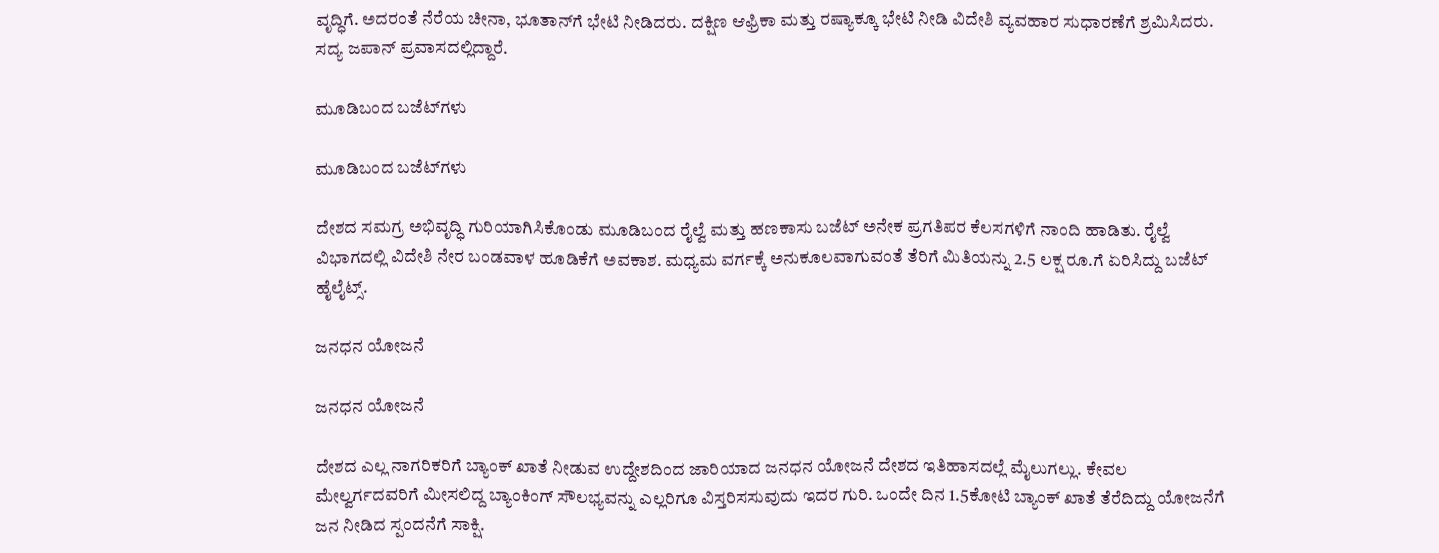ವೃದ್ಧಿಗೆ. ಅದರಂತೆ ನೆರೆಯ ಚೀನಾ, ಭೂತಾನ್‌ಗೆ ಭೇಟಿ ನೀಡಿದರು. ದಕ್ಷಿಣ ಆಫ್ರಿಕಾ ಮತ್ತು ರಷ್ಯಾಕ್ಕೂ ಭೇಟಿ ನೀಡಿ ವಿದೇಶಿ ವ್ಯವಹಾರ ಸುಧಾರಣೆಗೆ ಶ್ರಮಿಸಿದರು. ಸದ್ಯ ಜಪಾನ್‌ ಪ್ರವಾಸದಲ್ಲಿದ್ದಾರೆ.

ಮೂಡಿಬಂದ ಬಜೆಟ್‌ಗಳು

ಮೂಡಿಬಂದ ಬಜೆಟ್‌ಗಳು

ದೇಶದ ಸಮಗ್ರ ಅಭಿವೃದ್ಧಿ ಗುರಿಯಾಗಿಸಿಕೊಂಡು ಮೂಡಿಬಂದ ರೈಲ್ವೆ ಮತ್ತು ಹಣಕಾಸು ಬಜೆಟ್‌ ಅನೇಕ ಪ್ರಗತಿಪರ ಕೆಲಸಗಳಿಗೆ ನಾಂದಿ ಹಾಡಿತು. ರೈಲ್ವೆ ವಿಭಾಗದಲ್ಲಿ ವಿದೇಶಿ ನೇರ ಬಂಡವಾಳ ಹೂಡಿಕೆಗೆ ಅವಕಾಶ. ಮಧ್ಯಮ ವರ್ಗಕ್ಕೆ ಅನುಕೂಲವಾಗುವಂತೆ ತೆರಿಗೆ ಮಿತಿಯನ್ನು 2.5 ಲಕ್ಷ ರೂ.ಗೆ ಏರಿಸಿದ್ದು ಬಜೆಟ್‌ ಹೈಲೈಟ್ಸ್‌.

ಜನಧನ ಯೋಜನೆ

ಜನಧನ ಯೋಜನೆ

ದೇಶದ ಎಲ್ಲ ನಾಗರಿಕರಿಗೆ ಬ್ಯಾಂಕ್‌ ಖಾತೆ ನೀಡುವ ಉದ್ದೇಶದಿಂದ ಜಾರಿಯಾದ ಜನಧನ ಯೋಜನೆ ದೇಶದ ಇತಿಹಾಸದಲ್ಲೆ ಮೈಲುಗಲ್ಲು. ಕೇವಲ ಮೇಲ್ವರ್ಗದವರಿಗೆ ಮೀಸಲಿದ್ದ ಬ್ಯಾಂಕಿಂಗ್‌ ಸೌಲಭ್ಯವನ್ನು ಎಲ್ಲರಿಗೂ ವಿಸ್ತರಿಸಸುವುದು ಇದರ ಗುರಿ. ಒಂದೇ ದಿನ 1.5ಕೋಟಿ ಬ್ಯಾಂಕ್‌ ಖಾತೆ ತೆರೆದಿದ್ದು ಯೋಜನೆಗೆ ಜನ ನೀಡಿದ ಸ್ಪಂದನೆಗೆ ಸಾಕ್ಷಿ.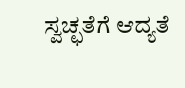ಸ್ವಚ್ಛತೆಗೆ ಆದ್ಯತೆ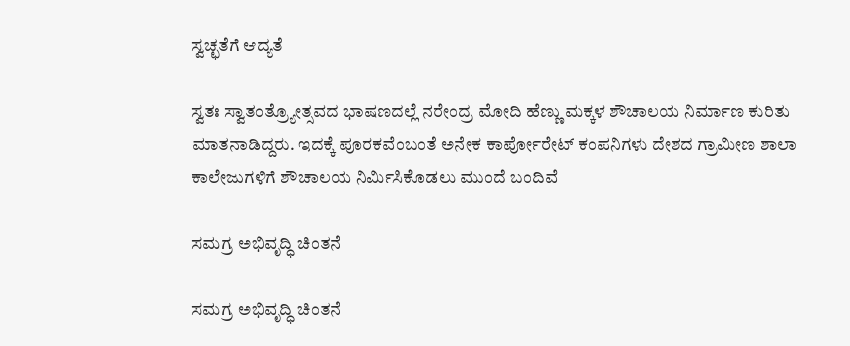ಸ್ವಚ್ಛತೆಗೆ ಆದ್ಯತೆ

ಸ್ವತಃ ಸ್ವಾತಂತ್ರ್ಯೋತ್ಸವದ ಭಾಷಣದಲ್ಲೆ ನರೇಂದ್ರ ಮೋದಿ ಹೆಣ್ಣು ಮಕ್ಕಳ ಶೌಚಾಲಯ ನಿರ್ಮಾಣ ಕುರಿತು ಮಾತನಾಡಿದ್ದರು. ಇದಕ್ಕೆ ಪೂರಕವೆಂಬಂತೆ ಅನೇಕ ಕಾರ್ಪೋರೇಟ್‌ ಕಂಪನಿಗಳು ದೇಶದ ಗ್ರಾಮೀಣ ಶಾಲಾ ಕಾಲೇಜುಗಳಿಗೆ ಶೌಚಾಲಯ ನಿರ್ಮಿಸಿಕೊಡಲು ಮುಂದೆ ಬಂದಿವೆ

ಸಮಗ್ರ ಅಭಿವೃದ್ಧಿ ಚಿಂತನೆ

ಸಮಗ್ರ ಅಭಿವೃದ್ಧಿ ಚಿಂತನೆ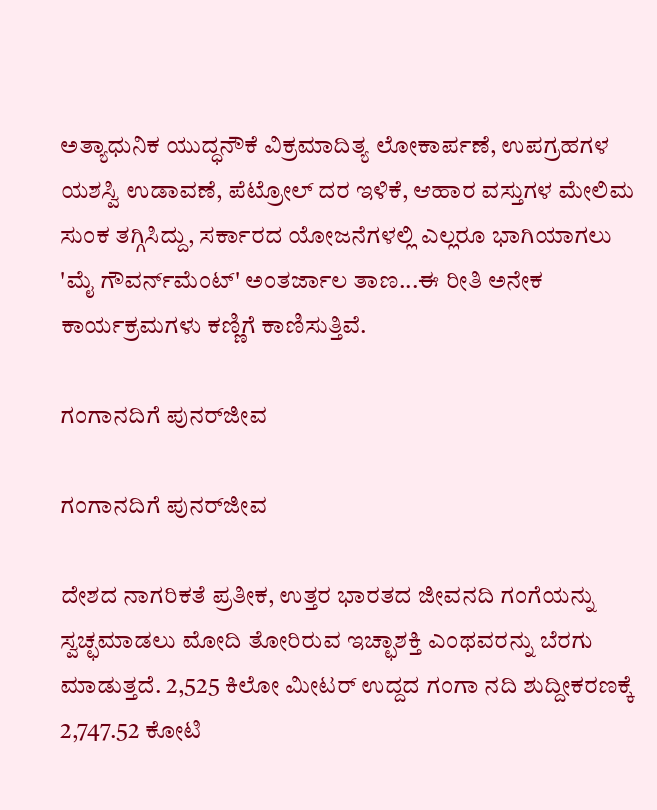ಅತ್ಯಾಧುನಿಕ ಯುದ್ಧನೌಕೆ ವಿಕ್ರಮಾದಿತ್ಯ ಲೋಕಾರ್ಪಣೆ, ಉಪಗ್ರಹಗಳ ಯಶಸ್ವಿ ಉಡಾವಣೆ, ಪೆಟ್ರೋಲ್‌ ದರ ಇಳಿಕೆ, ಆಹಾರ ವಸ್ತುಗಳ ಮೇಲಿಮ ಸುಂಕ ತಗ್ಗಿಸಿದ್ದು, ಸರ್ಕಾರದ ಯೋಜನೆಗಳಲ್ಲಿ ಎಲ್ಲರೂ ಭಾಗಿಯಾಗಲು 'ಮೈ ಗೌವರ್ನ್‌ಮೆಂಟ್‌' ಅಂತರ್ಜಾಲ ತಾಣ...ಈ ರೀತಿ ಅನೇಕ ಕಾರ್ಯಕ್ರಮಗಳು ಕಣ್ಣಿಗೆ ಕಾಣಿಸುತ್ತಿವೆ.

ಗಂಗಾನದಿಗೆ ಪುನರ್‌ಜೀವ

ಗಂಗಾನದಿಗೆ ಪುನರ್‌ಜೀವ

ದೇಶದ ನಾಗರಿಕತೆ ಪ್ರತೀಕ, ಉತ್ತರ ಭಾರತದ ಜೀವನದಿ ಗಂಗೆಯನ್ನು ಸ್ವಚ್ಛಮಾಡಲು ಮೋದಿ ತೋರಿರುವ ಇಚ್ಛಾಶಕ್ತಿ ಎಂಥವರನ್ನು ಬೆರಗು ಮಾಡುತ್ತದೆ. 2,525 ಕಿಲೋ ಮೀಟರ್‌ ಉದ್ದದ ಗಂಗಾ ನದಿ ಶುದ್ದೀಕರಣಕ್ಕೆ 2,747.52 ಕೋಟಿ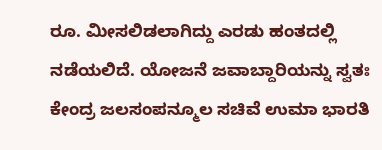ರೂ. ಮೀಸಲಿಡಲಾಗಿದ್ದು ಎರಡು ಹಂತದಲ್ಲಿ ನಡೆಯಲಿದೆ. ಯೋಜನೆ ಜವಾಬ್ದಾರಿಯನ್ನು ಸ್ವತಃ ಕೇಂದ್ರ ಜಲಸಂಪನ್ಮೂಲ ಸಚಿವೆ ಉಮಾ ಭಾರತಿ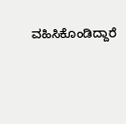ವಹಿಸಿಕೊಂಡಿದ್ದಾರೆ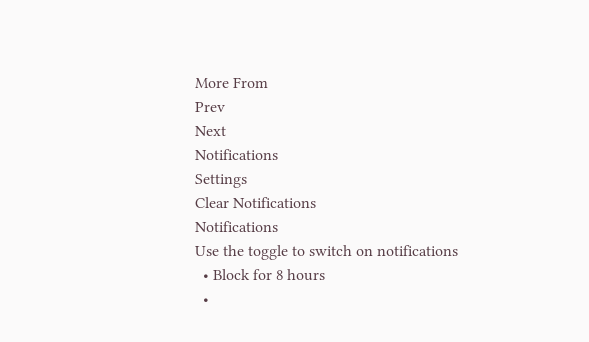More From
Prev
Next
Notifications
Settings
Clear Notifications
Notifications
Use the toggle to switch on notifications
  • Block for 8 hours
  •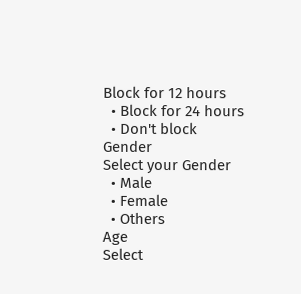Block for 12 hours
  • Block for 24 hours
  • Don't block
Gender
Select your Gender
  • Male
  • Female
  • Others
Age
Select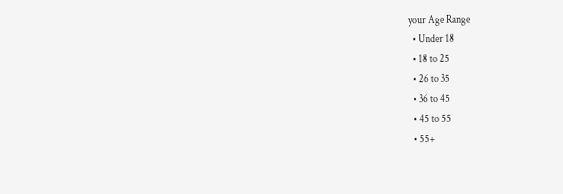your Age Range
  • Under 18
  • 18 to 25
  • 26 to 35
  • 36 to 45
  • 45 to 55
  • 55+